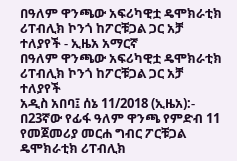በዓለም ዋንጫው አፍሪካዊቷ ዴሞክራቲክ ሪፐብሊክ ኮንጎ ከፖርቹጋል ጋር አቻ ተለያየች - ኢዜአ አማርኛ
በዓለም ዋንጫው አፍሪካዊቷ ዴሞክራቲክ ሪፐብሊክ ኮንጎ ከፖርቹጋል ጋር አቻ ተለያየች
አዲስ አበባ፤ ሰኔ 11/2018 (ኢዜአ):- በ23ኛው የፊፋ ዓለም ዋንጫ የምድብ 11 የመጀመሪያ መርሐ ግብር ፖርቹጋል ዴሞክራቲክ ሪፐብሊክ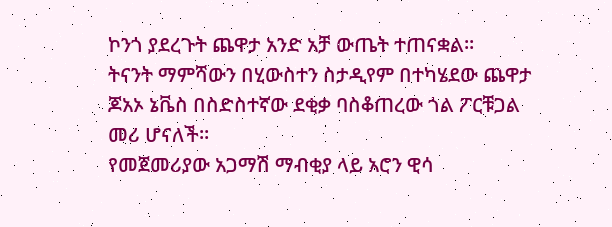ኮንጎ ያደረጉት ጨዋታ አንድ አቻ ውጤት ተጠናቋል።
ትናንት ማምሻውን በሂውስተን ስታዲየም በተካሄደው ጨዋታ ጆአኦ ኔቬስ በስድስተኛው ደቂቃ ባስቆጠረው ጎል ፖርቹጋል መሪ ሆናለች።
የመጀመሪያው አጋማሽ ማብቂያ ላይ አሮን ዊሳ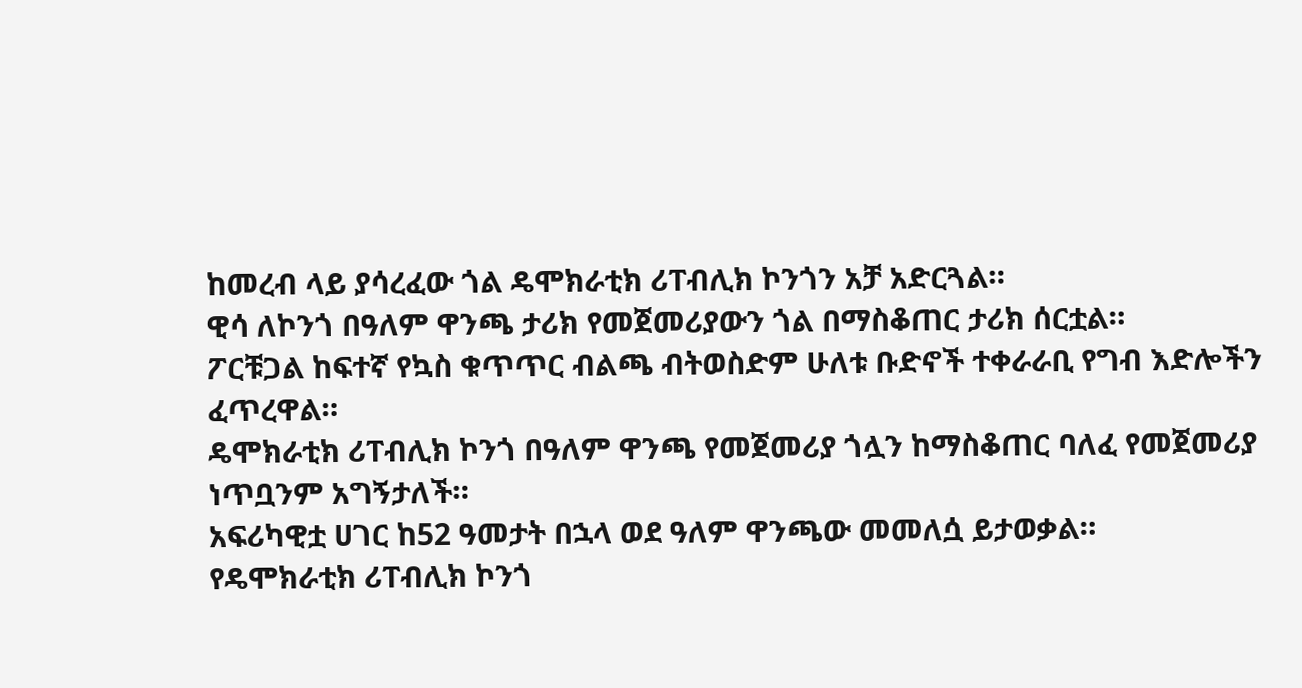ከመረብ ላይ ያሳረፈው ጎል ዴሞክራቲክ ሪፐብሊክ ኮንጎን አቻ አድርጓል።
ዊሳ ለኮንጎ በዓለም ዋንጫ ታሪክ የመጀመሪያውን ጎል በማስቆጠር ታሪክ ሰርቷል።
ፖርቹጋል ከፍተኛ የኳስ ቁጥጥር ብልጫ ብትወስድም ሁለቱ ቡድኖች ተቀራራቢ የግብ እድሎችን ፈጥረዋል።
ዴሞክራቲክ ሪፐብሊክ ኮንጎ በዓለም ዋንጫ የመጀመሪያ ጎሏን ከማስቆጠር ባለፈ የመጀመሪያ ነጥቧንም አግኝታለች።
አፍሪካዊቷ ሀገር ከ52 ዓመታት በኋላ ወደ ዓለም ዋንጫው መመለሷ ይታወቃል።
የዴሞክራቲክ ሪፐብሊክ ኮንጎ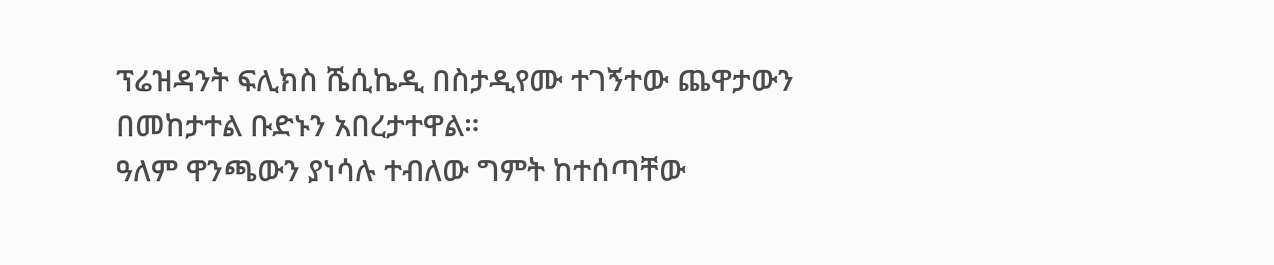ፕሬዝዳንት ፍሊክስ ሼሲኬዲ በስታዲየሙ ተገኝተው ጨዋታውን በመከታተል ቡድኑን አበረታተዋል።
ዓለም ዋንጫውን ያነሳሉ ተብለው ግምት ከተሰጣቸው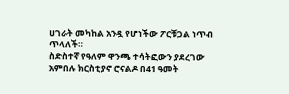ሀገራት መካከል አንዷ የሆነችው ፖርቹጋል ነጥብ ጥላለች።
ስድስተኛ የዓለም ዋንጫ ተሳትፎውን ያደረገው አምበሉ ክርስቲያኖ ሮናልዶ በ41 ዓመት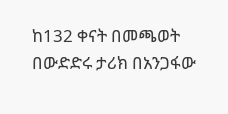ከ132 ቀናት በመጫወት በውድድሩ ታሪክ በአንጋፋው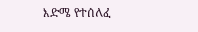እድሜ የተሰለፈ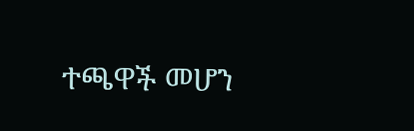ተጫዋች መሆን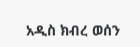አዲስ ክብረ ወሰን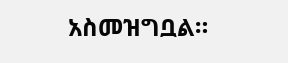አስመዝግቧል።